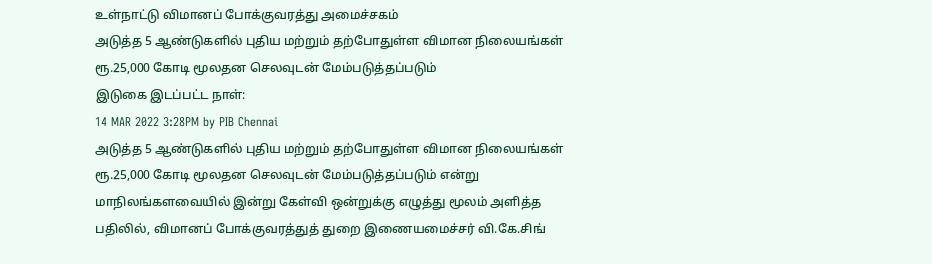உள்நாட்டு விமானப் போக்குவரத்து அமைச்சகம்
அடுத்த 5 ஆண்டுகளில் புதிய மற்றும் தற்போதுள்ள விமான நிலையங்கள் ரூ.25,000 கோடி மூலதன செலவுடன் மேம்படுத்தப்படும்
இடுகை இடப்பட்ட நாள்:
14 MAR 2022 3:28PM by PIB Chennai
அடுத்த 5 ஆண்டுகளில் புதிய மற்றும் தற்போதுள்ள விமான நிலையங்கள் ரூ.25,000 கோடி மூலதன செலவுடன் மேம்படுத்தப்படும் என்று மாநிலங்களவையில் இன்று கேள்வி ஒன்றுக்கு எழுத்து மூலம் அளித்த பதிலில், விமானப் போக்குவரத்துத் துறை இணையமைச்சர் வி.கே.சிங்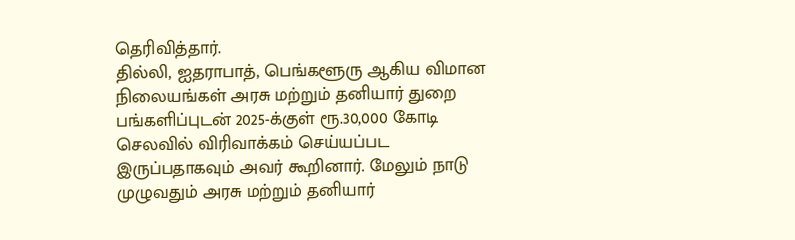தெரிவித்தார்.
தில்லி, ஐதராபாத், பெங்களூரு ஆகிய விமான நிலையங்கள் அரசு மற்றும் தனியார் துறை பங்களிப்புடன் 2025-க்குள் ரூ.30,000 கோடி செலவில் விரிவாக்கம் செய்யப்பட இருப்பதாகவும் அவர் கூறினார். மேலும் நாடு முழுவதும் அரசு மற்றும் தனியார்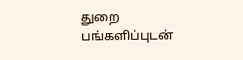துறை பங்களிப்புடன்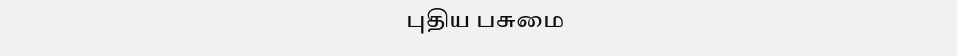புதிய பசுமை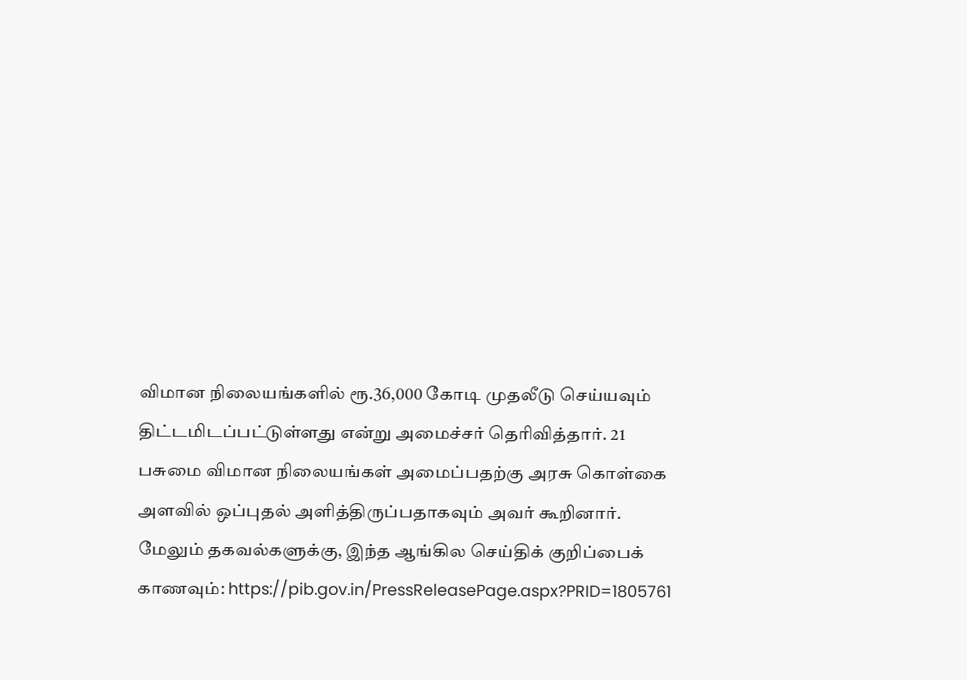விமான நிலையங்களில் ரூ.36,000 கோடி முதலீடு செய்யவும் திட்டமிடப்பட்டுள்ளது என்று அமைச்சர் தெரிவித்தார். 21 பசுமை விமான நிலையங்கள் அமைப்பதற்கு அரசு கொள்கை அளவில் ஒப்புதல் அளித்திருப்பதாகவும் அவர் கூறினார்.
மேலும் தகவல்களுக்கு, இந்த ஆங்கில செய்திக் குறிப்பைக் காணவும்: https://pib.gov.in/PressReleasePage.aspx?PRID=1805761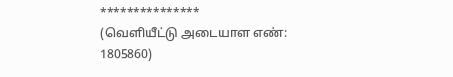***************
(வெளியீட்டு அடையாள எண்: 1805860)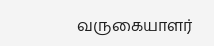வருகையாளர்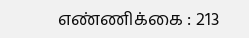எண்ணிக்கை : 213